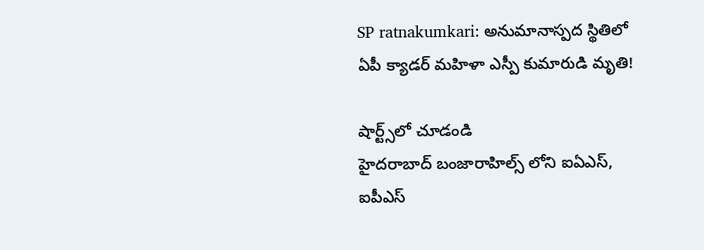SP ratnakumkari: అనుమానాస్పద స్థితిలో ఏపీ క్యాడర్ మహిళా ఎస్పీ కుమారుడి మృతి!

షార్ట్స్‌లో చూడండి
హైదరాబాద్ బంజారాహిల్స్ లోని ఐఏఎస్, ఐపీఎస్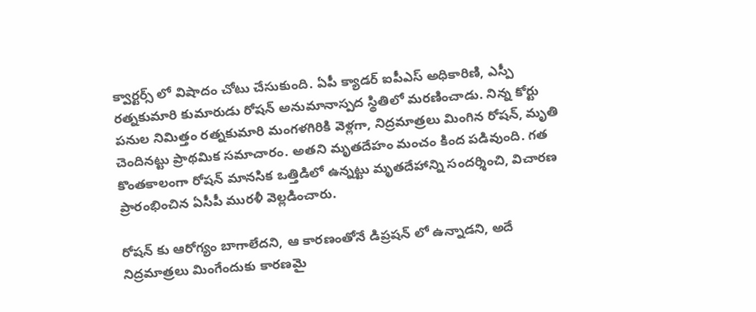క్వార్టర్స్ లో విషాదం చోటు చేసుకుంది. ఏపీ క్యాడర్ ఐపీఎస్ అధికారిణి, ఎస్పీ రత్నకుమారి కుమారుడు రోషన్ అనుమానాస్పద స్థితిలో మరణించాడు. నిన్న కోర్టు పనుల నిమిత్తం రత్నకుమారి మంగళగిరికి వెళ్లగా, నిద్రమాత్రలు మింగిన రోషన్, మృతి చెందినట్టు ప్రాథమిక సమాచారం. అతని మృతదేహం మంచం కింద పడివుంది. గత కొంతకాలంగా రోషన్ మానసిక ఒత్తిడిలో ఉన్నట్టు మృతదేహాన్ని సందర్శించి, విచారణ ప్రారంభించిన ఏసీపీ మురళీ వెల్లడించారు.

రోషన్ కు ఆరోగ్యం బాగాలేదని, ఆ కారణంతోనే డిప్రషన్ లో ఉన్నాడని, అదే నిద్రమాత్రలు మింగేందుకు కారణమై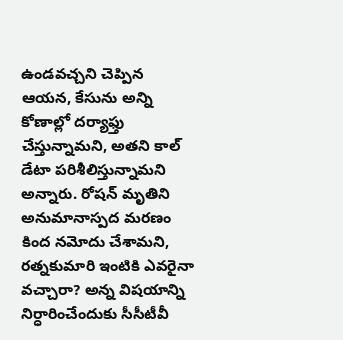ఉండవచ్చని చెప్పిన ఆయన, కేసును అన్ని కోణాల్లో దర్యాఫ్తు చేస్తున్నామని, అతని కాల్ డేటా పరిశీలిస్తున్నామని అన్నారు. రోషన్ మృతిని అనుమానాస్పద మరణం కింద నమోదు చేశామని, రత్నకుమారి ఇంటికి ఎవరైనా వచ్చారా? అన్న విషయాన్ని నిర్ధారించేందుకు సీసీటీవీ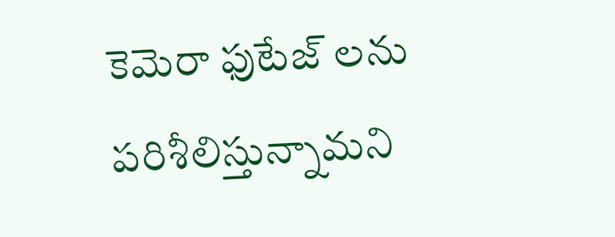కెమెరా ఫుటేజ్ లను పరిశీలిస్తున్నామని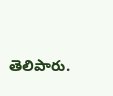తెలిపారు.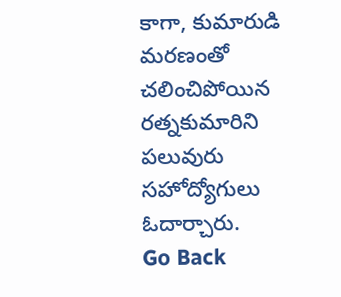కాగా, కుమారుడి మరణంతో చలించిపోయిన రత్నకుమారిని పలువురు సహోద్యోగులు ఓదార్చారు.
Go Back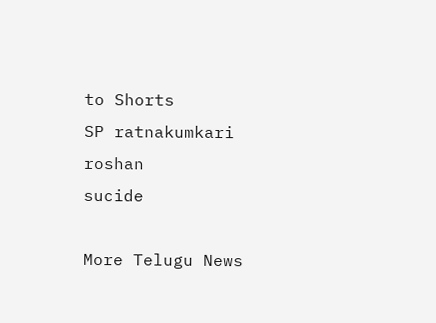to Shorts
SP ratnakumkari
roshan
sucide

More Telugu News